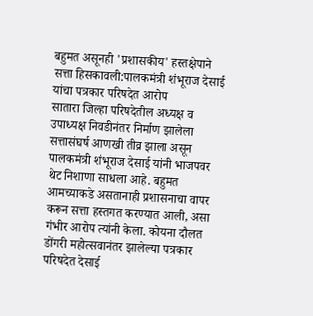बहुमत असूनही 'प्रशासकीय' हस्तक्षेपाने सत्ता हिसकावली:पालकमंत्री शंभूराज देसाई यांचा पत्रकार परिषदेत आरोप
सातारा जिल्हा परिषदेतील अध्यक्ष व उपाध्यक्ष निवडीनंतर निर्माण झालेला सत्तासंघर्ष आणखी तीव्र झाला असून पालकमंत्री शंभूराज देसाई यांनी भाजपवर थेट निशाणा साधला आहे. बहुमत आमच्याकडे असतानाही प्रशासनाचा वापर करून सत्ता हस्तगत करण्यात आली, असा गंभीर आरोप त्यांनी केला. कोयना दौलत डोंगरी महोत्सवानंतर झालेल्या पत्रकार परिषदेत देसाई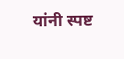यांनी स्पष्ट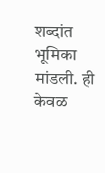शब्दांत भूमिका मांडली. ही केवळ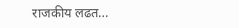राजकीय लढत…